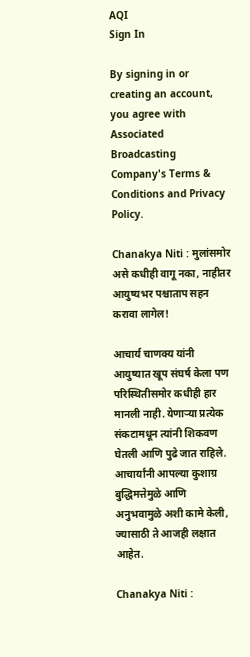AQI
Sign In

By signing in or creating an account, you agree with Associated Broadcasting Company's Terms & Conditions and Privacy Policy.

Chanakya Niti : मुलांसमोर असे कधीही वागू नका, नाहीतर आयुष्यभर पश्चाताप सहन करावा लागेल!

आचार्य चाणक्य यांनी आयुष्यात खूप संघर्ष केला पण परिस्थितीसमोर कधीही हार मानली नाही. येणाऱ्या प्रत्येक संकटामधून त्यांनी शिकवण घेतली आणि पुढे जात राहिले. आचार्यांनी आपल्या कुशाग्र बुद्धिमत्तेमुळे आणि अनुभवामुळे अशी कामे केली, ज्यासाठी ते आजही लक्षात आहेत.

Chanakya Niti :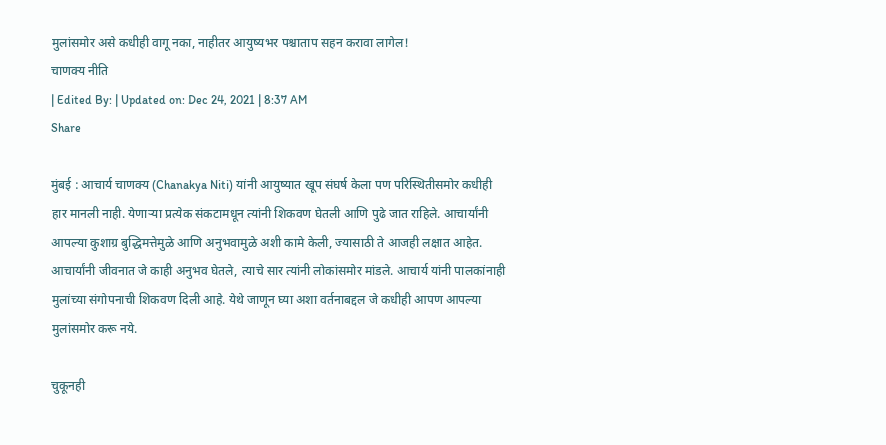मुलांसमोर असे कधीही वागू नका, नाहीतर आयुष्यभर पश्चाताप सहन करावा लागेल!
चाणक्य नीति
| Edited By: | Updated on: Dec 24, 2021 | 8:37 AM
Share

मुंबई : आचार्य चाणक्य (Chanakya Niti) यांनी आयुष्यात खूप संघर्ष केला पण परिस्थितीसमोर कधीही हार मानली नाही. येणाऱ्या प्रत्येक संकटामधून त्यांनी शिकवण घेतली आणि पुढे जात राहिले. आचार्यांनी आपल्या कुशाग्र बुद्धिमत्तेमुळे आणि अनुभवामुळे अशी कामे केली, ज्यासाठी ते आजही लक्षात आहेत. आचार्यांनी जीवनात जे काही अनुभव घेतले, त्याचे सार त्यांनी लोकांसमोर मांडले. आचार्य यांनी पालकांनाही मुलांच्या संगोपनाची शिकवण दिली आहे. येथे जाणून घ्या अशा वर्तनाबद्दल जे कधीही आपण आपल्या मुलांसमोर करू नये.

चुकूनही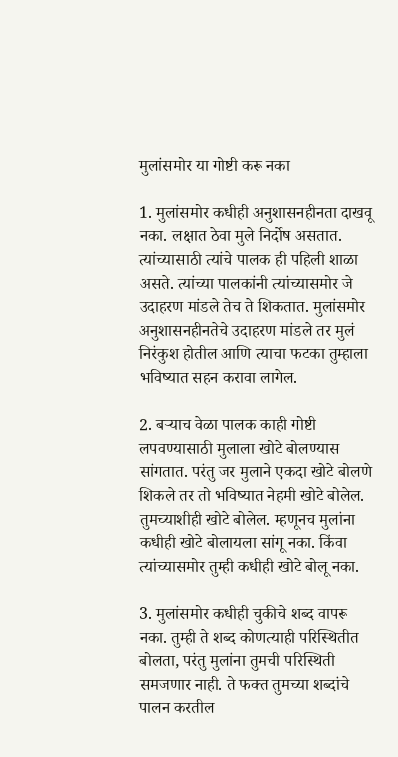मुलांसमोर या गोष्टी करू नका

1. मुलांसमोर कधीही अनुशासनहीनता दाखवू नका. लक्षात ठेवा मुले निर्दोष असतात. त्यांच्यासाठी त्यांचे पालक ही पहिली शाळा असते. त्यांच्या पालकांनी त्यांच्यासमोर जे उदाहरण मांडले तेच ते शिकतात. मुलांसमोर अनुशासनहीनतेचे उदाहरण मांडले तर मुलं निरंकुश होतील आणि त्याचा फटका तुम्हाला भविष्यात सहन करावा लागेल.

2. बऱ्याच वेळा पालक काही गोष्टी लपवण्यासाठी मुलाला खोटे बोलण्यास सांगतात. परंतु जर मुलाने एकदा खोटे बोलणे शिकले तर तो भविष्यात नेहमी खोटे बोलेल. तुमच्याशीही खोटे बोलेल. म्हणूनच मुलांना कधीही खोटे बोलायला सांगू नका. किंवा त्यांच्यासमोर तुम्ही कधीही खोटे बोलू नका.

3. मुलांसमोर कधीही चुकीचे शब्द वापरू नका. तुम्ही ते शब्द कोणत्याही परिस्थितीत बोलता, परंतु मुलांना तुमची परिस्थिती समजणार नाही. ते फक्त तुमच्या शब्दांचे पालन करतील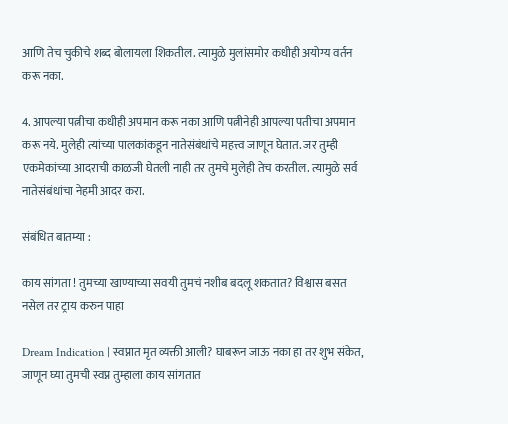आणि तेच चुकीचे शब्द बोलायला शिकतील. त्यामुळे मुलांसमोर कधीही अयोग्य वर्तन करू नका.

4. आपल्या पत्नीचा कधीही अपमान करू नका आणि पत्नीनेही आपल्या पतीचा अपमान करू नये. मुलेही त्यांच्या पालकांकडून नातेसंबंधांचे महत्त्व जाणून घेतात. जर तुम्ही एकमेकांच्या आदराची काळजी घेतली नाही तर तुमचे मुलेही तेच करतील. त्यामुळे सर्व नातेसंबंधांचा नेहमी आदर करा.

संबंधित बातम्या :

काय सांगता ! तुमच्या खाण्याच्या सवयी तुमचं नशीब बदलू शकतात? विश्वास बसत नसेल तर ट्राय करुन पाहा

Dream Indication | स्वप्नात मृत व्यक्ती आली? घाबरून जाऊ नका हा तर शुभ संकेत, जाणून घ्या तुमची स्वप्न तुम्हाला काय सांगतात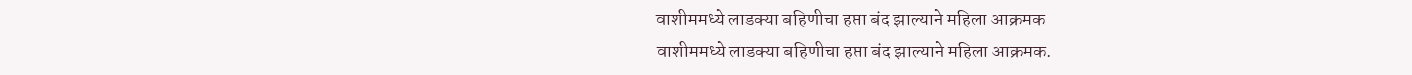वाशीममध्ये लाडक्या बहिणीचा हप्ता बंद झाल्याने महिला आक्रमक
वाशीममध्ये लाडक्या बहिणीचा हप्ता बंद झाल्याने महिला आक्रमक.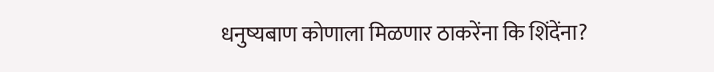धनुष्यबाण कोणाला मिळणार ठाकरेंना कि शिंदेंना?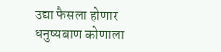उद्या फैसला होणार
धनुष्यबाण कोणाला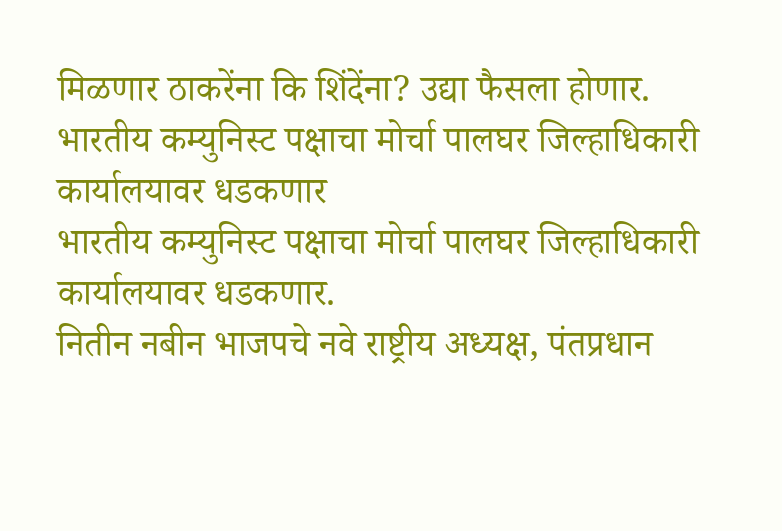मिळणार ठाकरेंना कि शिंदेंना? उद्या फैसला होणार.
भारतीय कम्युनिस्ट पक्षाचा मोर्चा पालघर जिल्हाधिकारी कार्यालयावर धडकणार
भारतीय कम्युनिस्ट पक्षाचा मोर्चा पालघर जिल्हाधिकारी कार्यालयावर धडकणार.
नितीन नबीन भाजपचे नवे राष्ट्रीय अध्यक्ष, पंतप्रधान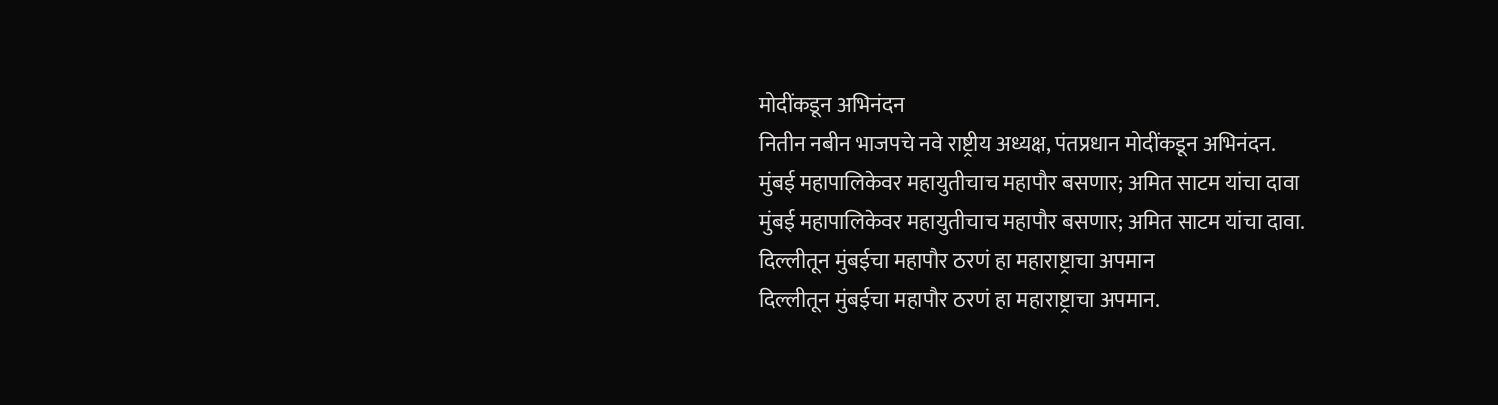मोदींकडून अभिनंदन
नितीन नबीन भाजपचे नवे राष्ट्रीय अध्यक्ष, पंतप्रधान मोदींकडून अभिनंदन.
मुंबई महापालिकेवर महायुतीचाच महापौर बसणार; अमित साटम यांचा दावा
मुंबई महापालिकेवर महायुतीचाच महापौर बसणार; अमित साटम यांचा दावा.
दिल्लीतून मुंबईचा महापौर ठरणं हा महाराष्ट्राचा अपमान
दिल्लीतून मुंबईचा महापौर ठरणं हा महाराष्ट्राचा अपमान.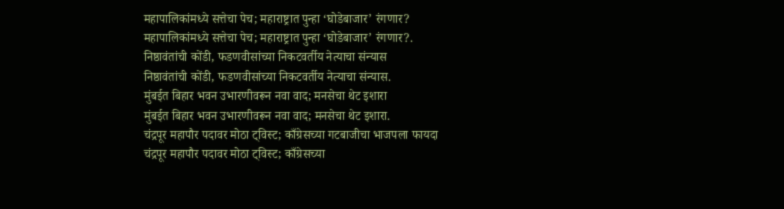महापालिकांमध्ये सत्तेचा पेच; महाराष्ट्रात पुन्हा ‘घोडेबाजार’ रंगणार?
महापालिकांमध्ये सत्तेचा पेच; महाराष्ट्रात पुन्हा ‘घोडेबाजार’ रंगणार?.
निष्ठावंतांची कोंडी, फडणवीसांच्या निकटवर्तीय नेत्याचा संन्यास
निष्ठावंतांची कोंडी, फडणवीसांच्या निकटवर्तीय नेत्याचा संन्यास.
मुंबईत बिहार भवन उभारणीवरून नवा वाद; मनसेचा थेट इशारा
मुंबईत बिहार भवन उभारणीवरून नवा वाद; मनसेचा थेट इशारा.
चंद्रपूर महापौर पदावर मोठा ट्विस्ट; काँग्रेसच्या गटबाजीचा भाजपला फायदा
चंद्रपूर महापौर पदावर मोठा ट्विस्ट; काँग्रेसच्या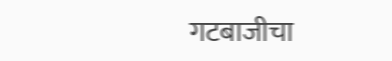गटबाजीचा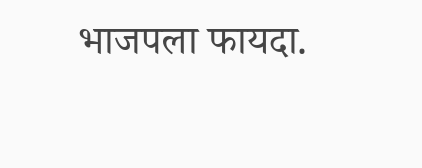भाजपला फायदा.